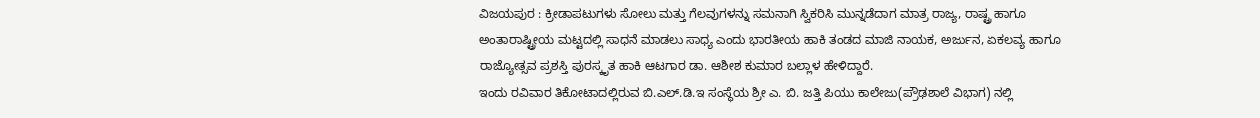ವಿಜಯಪುರ : ಕ್ರೀಡಾಪಟುಗಳು ಸೋಲು ಮತ್ತು ಗೆಲವುಗಳನ್ನು ಸಮನಾಗಿ ಸ್ವಿಕರಿಸಿ ಮುನ್ನಡೆದಾಗ ಮಾತ್ರ ರಾಜ್ಯ, ರಾಷ್ಟ್ರ ಹಾಗೂ ಅಂತಾರಾಷ್ಟ್ರೀಯ ಮಟ್ಟದಲ್ಲಿ ಸಾಧನೆ ಮಾಡಲು ಸಾಧ್ಯ ಎಂದು ಭಾರತೀಯ ಹಾಕಿ ತಂಡದ ಮಾಜಿ ನಾಯಕ, ಅರ್ಜುನ, ಏಕಲವ್ಯ ಹಾಗೂ ರಾಜ್ಯೋತ್ಸವ ಪ್ರಶಸ್ತಿ ಪುರಸ್ಕೃತ ಹಾಕಿ ಆಟಗಾರ ಡಾ. ಆಶೀಶ ಕುಮಾರ ಬಲ್ಲಾಳ ಹೇಳಿದ್ದಾರೆ.
ಇಂದು ರವಿವಾರ ತಿಕೋಟಾದಲ್ಲಿರುವ ಬಿ.ಎಲ್.ಡಿ.ಇ ಸಂಸ್ಥೆಯ ಶ್ರೀ ಎ. ಬಿ. ಜತ್ತಿ ಪಿಯು ಕಾಲೇಜು(ಪ್ರೌಢಶಾಲೆ ವಿಭಾಗ) ನಲ್ಲಿ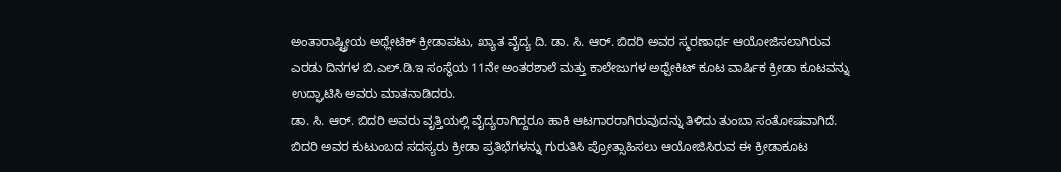ಅಂತಾರಾಷ್ಟ್ರೀಯ ಅಥ್ಲೇಟಿಕ್ ಕ್ರೀಡಾಪಟು, ಖ್ಯಾತ ವೈದ್ಯ ದಿ. ಡಾ. ಸಿ. ಆರ್. ಬಿದರಿ ಅವರ ಸ್ಮರಣಾರ್ಥ ಆಯೋಜಿಸಲಾಗಿರುವ ಎರಡು ದಿನಗಳ ಬಿ.ಎಲ್.ಡಿ.ಇ ಸಂಸ್ಥೆಯ 11ನೇ ಅಂತರಶಾಲೆ ಮತ್ತು ಕಾಲೇಜುಗಳ ಅಥ್ಪೇಕಿಟ್ ಕೂಟ ವಾರ್ಷಿಕ ಕ್ರೀಡಾ ಕೂಟವನ್ನು ಉದ್ಘಾಟಿಸಿ ಅವರು ಮಾತನಾಡಿದರು.
ಡಾ. ಸಿ. ಆರ್. ಬಿದರಿ ಅವರು ವೃತ್ತಿಯಲ್ಲಿ ವೈದ್ಯರಾಗಿದ್ದರೂ ಹಾಕಿ ಆಟಗಾರರಾಗಿರುವುದನ್ನು ತಿಳಿದು ತುಂಬಾ ಸಂತೋಷವಾಗಿದೆ. ಬಿದರಿ ಅವರ ಕುಟುಂಬದ ಸದಸ್ಯರು ಕ್ರೀಡಾ ಪ್ರತಿಭೆಗಳನ್ನು ಗುರುತಿಸಿ ಪ್ರೋತ್ಸಾಹಿಸಲು ಆಯೋಜಿಸಿರುವ ಈ ಕ್ರೀಡಾಕೂಟ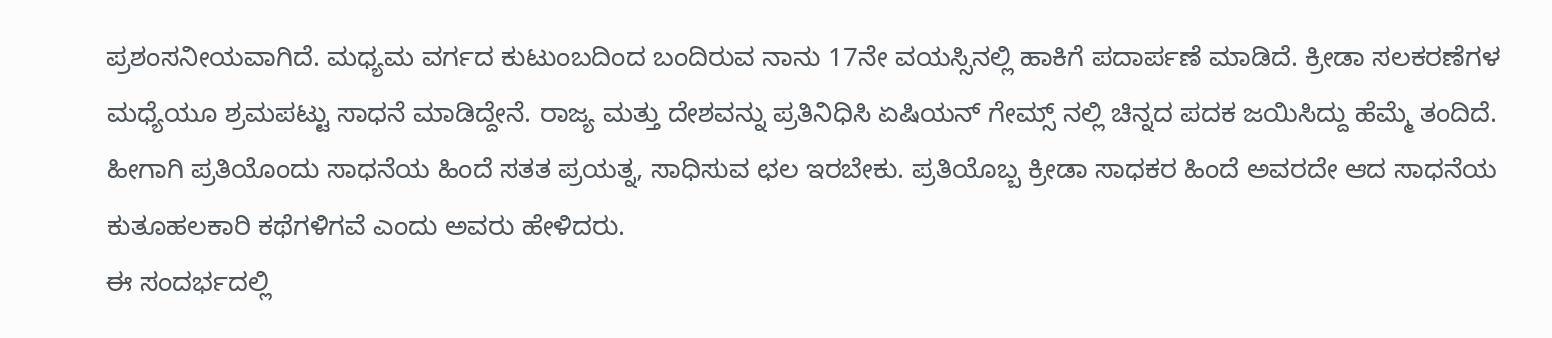ಪ್ರಶಂಸನೀಯವಾಗಿದೆ. ಮಧ್ಯಮ ವರ್ಗದ ಕುಟುಂಬದಿಂದ ಬಂದಿರುವ ನಾನು 17ನೇ ವಯಸ್ಸಿನಲ್ಲಿ ಹಾಕಿಗೆ ಪದಾರ್ಪಣೆ ಮಾಡಿದೆ. ಕ್ರೀಡಾ ಸಲಕರಣೆಗಳ ಮಧ್ಯೆಯೂ ಶ್ರಮಪಟ್ಟು ಸಾಧನೆ ಮಾಡಿದ್ದೇನೆ. ರಾಜ್ಯ ಮತ್ತು ದೇಶವನ್ನು ಪ್ರತಿನಿಧಿಸಿ ಏಷಿಯನ್ ಗೇಮ್ಸ್ ನಲ್ಲಿ ಚಿನ್ನದ ಪದಕ ಜಯಿಸಿದ್ದು ಹೆಮ್ಮೆ ತಂದಿದೆ. ಹೀಗಾಗಿ ಪ್ರತಿಯೊಂದು ಸಾಧನೆಯ ಹಿಂದೆ ಸತತ ಪ್ರಯತ್ನ, ಸಾಧಿಸುವ ಛಲ ಇರಬೇಕು. ಪ್ರತಿಯೊಬ್ಬ ಕ್ರೀಡಾ ಸಾಧಕರ ಹಿಂದೆ ಅವರದೇ ಆದ ಸಾಧನೆಯ ಕುತೂಹಲಕಾರಿ ಕಥೆಗಳಿಗವೆ ಎಂದು ಅವರು ಹೇಳಿದರು.
ಈ ಸಂದರ್ಭದಲ್ಲಿ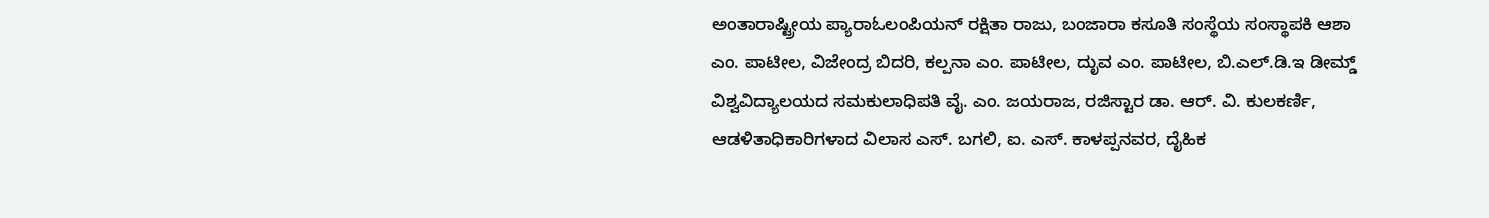ಅಂತಾರಾಷ್ಟ್ರೀಯ ಪ್ಯಾರಾಓಲಂಪಿಯನ್ ರಕ್ಷಿತಾ ರಾಜು, ಬಂಜಾರಾ ಕಸೂತಿ ಸಂಸ್ಥೆಯ ಸಂಸ್ಥಾಪಕಿ ಆಶಾ ಎಂ. ಪಾಟೀಲ, ವಿಜೇಂದ್ರ ಬಿದರಿ, ಕಲ್ಪನಾ ಎಂ. ಪಾಟೀಲ, ದೃುವ ಎಂ. ಪಾಟೀಲ, ಬಿ.ಎಲ್.ಡಿ.ಇ ಡೀಮ್ಡ್ ವಿಶ್ವವಿದ್ಯಾಲಯದ ಸಮಕುಲಾಧಿಪತಿ ವೈ. ಎಂ. ಜಯರಾಜ, ರಜಿಸ್ಟಾರ ಡಾ. ಆರ್. ವಿ. ಕುಲಕರ್ಣಿ, ಆಡಳಿತಾಧಿಕಾರಿಗಳಾದ ವಿಲಾಸ ಎಸ್. ಬಗಲಿ, ಐ. ಎಸ್. ಕಾಳಪ್ಪನವರ, ದೈಹಿಕ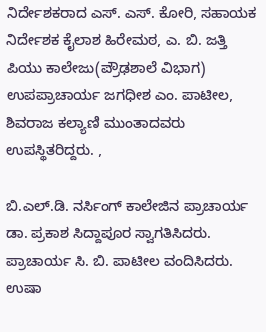ನಿರ್ದೇಶಕರಾದ ಎಸ್. ಎಸ್. ಕೋರಿ, ಸಹಾಯಕ ನಿರ್ದೇಶಕ ಕೈಲಾಶ ಹಿರೇಮಠ, ಎ. ಬಿ. ಜತ್ತಿ ಪಿಯು ಕಾಲೇಜು(ಪ್ರೌಢಶಾಲೆ ವಿಭಾಗ) ಉಪಪ್ರಾಚಾರ್ಯ ಜಗಧೀಶ ಎಂ. ಪಾಟೀಲ, ಶಿವರಾಜ ಕಲ್ಯಾಣಿ ಮುಂತಾದವರು ಉಪಸ್ಥಿತರಿದ್ದರು. ,

ಬಿ.ಎಲ್.ಡಿ. ನರ್ಸಿಂಗ್ ಕಾಲೇಜಿನ ಪ್ರಾಚಾರ್ಯ ಡಾ. ಪ್ರಕಾಶ ಸಿದ್ದಾಪೂರ ಸ್ವಾಗತಿಸಿದರು. ಪ್ರಾಚಾರ್ಯ ಸಿ. ಬಿ. ಪಾಟೀಲ ವಂದಿಸಿದರು. ಉಷಾ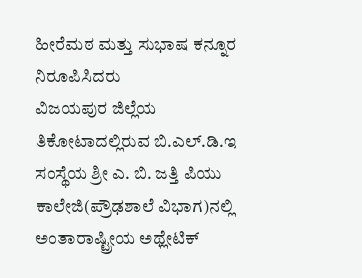ಹೀರೆಮಠ ಮತ್ತು ಸುಭಾಷ ಕನ್ನೂರ ನಿರೂಪಿಸಿದರು
ವಿಜಯಪುರ ಜಿಲ್ಲೆಯ ತಿಕೋಟಾದಲ್ಲಿರುವ ಬಿ.ಎಲ್.ಡಿ.ಇ ಸಂಸ್ಥೆಯ ಶ್ರೀ ಎ. ಬಿ. ಜತ್ತಿ ಪಿಯು ಕಾಲೇಜಿ(ಪ್ರೌಢಶಾಲೆ ವಿಭಾಗ)ನಲ್ಲಿ ಅಂತಾರಾಷ್ಟ್ರೀಯ ಅಥ್ಲೇಟಿಕ್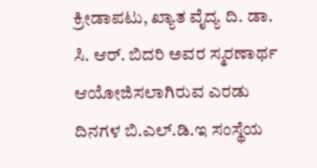ಕ್ರೀಡಾಪಟು, ಖ್ಯಾತ ವೈದ್ಯ ದಿ. ಡಾ. ಸಿ. ಆರ್. ಬಿದರಿ ಅವರ ಸ್ಮರಣಾರ್ಥ ಆಯೋಜಿಸಲಾಗಿರುವ ಎರಡು ದಿನಗಳ ಬಿ.ಎಲ್.ಡಿ.ಇ ಸಂಸ್ಥೆಯ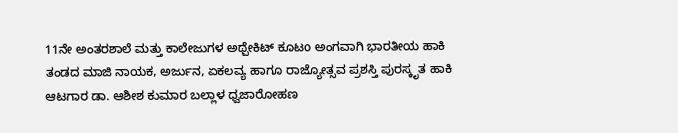11ನೇ ಅಂತರಶಾಲೆ ಮತ್ತು ಕಾಲೇಜುಗಳ ಅಥ್ಪೇಕಿಟ್ ಕೂಟo ಅಂಗವಾಗಿ ಭಾರತೀಯ ಹಾಕಿ ತಂಡದ ಮಾಜಿ ನಾಯಕ, ಅರ್ಜುನ, ಏಕಲವ್ಯ ಹಾಗೂ ರಾಜ್ಯೋತ್ಸವ ಪ್ರಶಸ್ತಿ ಪುರಸ್ಕೃತ ಹಾಕಿ ಆಟಗಾರ ಡಾ. ಆಶೀಶ ಕುಮಾರ ಬಲ್ಲಾಳ ಧ್ವಜಾರೋಹಣ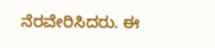ನೆರವೇರಿಸಿದರು. ಈ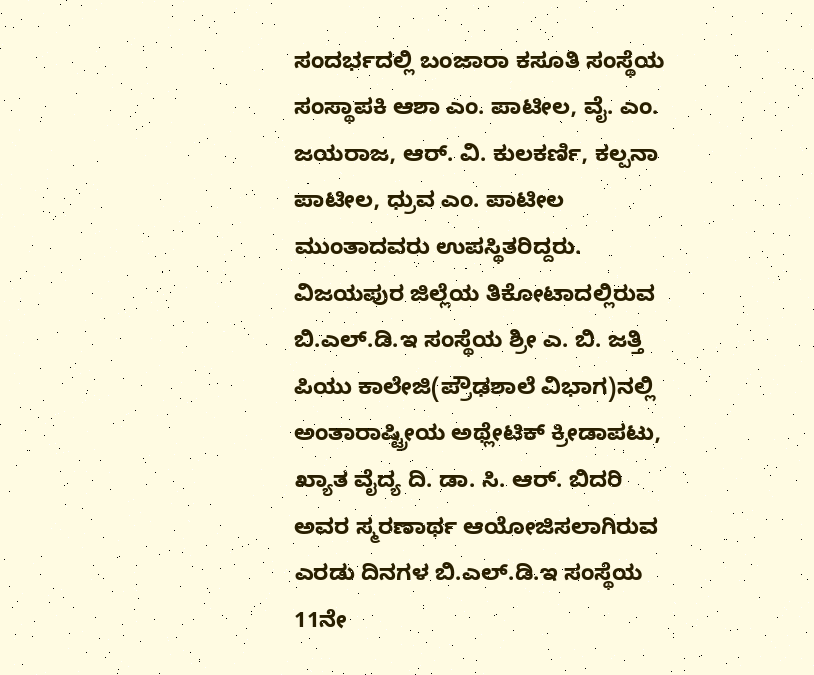ಸಂದರ್ಭದಲ್ಲಿ ಬಂಜಾರಾ ಕಸೂತಿ ಸಂಸ್ಥೆಯ ಸಂಸ್ಥಾಪಕಿ ಆಶಾ ಎಂ. ಪಾಟೀಲ, ವೈ. ಎಂ. ಜಯರಾಜ, ಆರ್. ವಿ. ಕುಲಕರ್ಣಿ, ಕಲ್ಪನಾ ಪಾಟೀಲ, ಧ್ರುವ ಎಂ. ಪಾಟೀಲ ಮುಂತಾದವರು ಉಪಸ್ಥಿತರಿದ್ದರು.
ವಿಜಯಪುರ ಜಿಲ್ಲೆಯ ತಿಕೋಟಾದಲ್ಲಿರುವ ಬಿ.ಎಲ್.ಡಿ.ಇ ಸಂಸ್ಥೆಯ ಶ್ರೀ ಎ. ಬಿ. ಜತ್ತಿ ಪಿಯು ಕಾಲೇಜಿ(ಪ್ರೌಢಶಾಲೆ ವಿಭಾಗ)ನಲ್ಲಿ ಅಂತಾರಾಷ್ಟ್ರೀಯ ಅಥ್ಲೇಟಿಕ್ ಕ್ರೀಡಾಪಟು, ಖ್ಯಾತ ವೈದ್ಯ ದಿ. ಡಾ. ಸಿ. ಆರ್. ಬಿದರಿ ಅವರ ಸ್ಮರಣಾರ್ಥ ಆಯೋಜಿಸಲಾಗಿರುವ ಎರಡು ದಿನಗಳ ಬಿ.ಎಲ್.ಡಿ.ಇ ಸಂಸ್ಥೆಯ 11ನೇ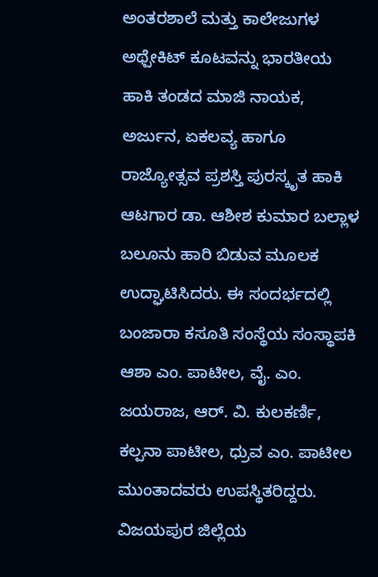ಅಂತರಶಾಲೆ ಮತ್ತು ಕಾಲೇಜುಗಳ ಅಥ್ಪೇಕಿಟ್ ಕೂಟವನ್ನು ಭಾರತೀಯ ಹಾಕಿ ತಂಡದ ಮಾಜಿ ನಾಯಕ, ಅರ್ಜುನ, ಏಕಲವ್ಯ ಹಾಗೂ ರಾಜ್ಯೋತ್ಸವ ಪ್ರಶಸ್ತಿ ಪುರಸ್ಕೃತ ಹಾಕಿ ಆಟಗಾರ ಡಾ. ಆಶೀಶ ಕುಮಾರ ಬಲ್ಲಾಳ ಬಲೂನು ಹಾರಿ ಬಿಡುವ ಮೂಲಕ ಉದ್ಘಾಟಿಸಿದರು. ಈ ಸಂದರ್ಭದಲ್ಲಿ ಬಂಜಾರಾ ಕಸೂತಿ ಸಂಸ್ಥೆಯ ಸಂಸ್ಥಾಪಕಿ ಆಶಾ ಎಂ. ಪಾಟೀಲ, ವೈ. ಎಂ. ಜಯರಾಜ, ಆರ್. ವಿ. ಕುಲಕರ್ಣಿ, ಕಲ್ಪನಾ ಪಾಟೀಲ, ಧ್ರುವ ಎಂ. ಪಾಟೀಲ ಮುಂತಾದವರು ಉಪಸ್ಥಿತರಿದ್ದರು.
ವಿಜಯಪುರ ಜಿಲ್ಲೆಯ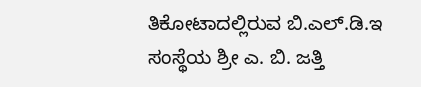ತಿಕೋಟಾದಲ್ಲಿರುವ ಬಿ.ಎಲ್.ಡಿ.ಇ ಸಂಸ್ಥೆಯ ಶ್ರೀ ಎ. ಬಿ. ಜತ್ತಿ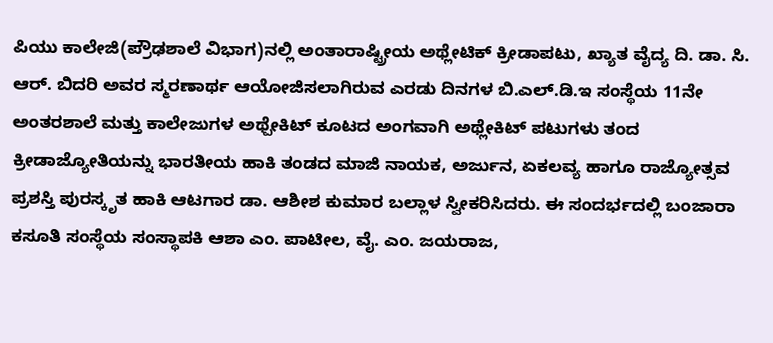ಪಿಯು ಕಾಲೇಜಿ(ಪ್ರೌಢಶಾಲೆ ವಿಭಾಗ)ನಲ್ಲಿ ಅಂತಾರಾಷ್ಟ್ರೀಯ ಅಥ್ಲೇಟಿಕ್ ಕ್ರೀಡಾಪಟು, ಖ್ಯಾತ ವೈದ್ಯ ದಿ. ಡಾ. ಸಿ. ಆರ್. ಬಿದರಿ ಅವರ ಸ್ಮರಣಾರ್ಥ ಆಯೋಜಿಸಲಾಗಿರುವ ಎರಡು ದಿನಗಳ ಬಿ.ಎಲ್.ಡಿ.ಇ ಸಂಸ್ಥೆಯ 11ನೇ ಅಂತರಶಾಲೆ ಮತ್ತು ಕಾಲೇಜುಗಳ ಅಥ್ಪೇಕಿಟ್ ಕೂಟದ ಅಂಗವಾಗಿ ಅಥ್ಲೇಕಿಟ್ ಪಟುಗಳು ತಂದ ಕ್ರೀಡಾಜ್ಯೋತಿಯನ್ನು ಭಾರತೀಯ ಹಾಕಿ ತಂಡದ ಮಾಜಿ ನಾಯಕ, ಅರ್ಜುನ, ಏಕಲವ್ಯ ಹಾಗೂ ರಾಜ್ಯೋತ್ಸವ ಪ್ರಶಸ್ತಿ ಪುರಸ್ಕೃತ ಹಾಕಿ ಆಟಗಾರ ಡಾ. ಆಶೀಶ ಕುಮಾರ ಬಲ್ಲಾಳ ಸ್ವೀಕರಿಸಿದರು. ಈ ಸಂದರ್ಭದಲ್ಲಿ ಬಂಜಾರಾ ಕಸೂತಿ ಸಂಸ್ಥೆಯ ಸಂಸ್ಥಾಪಕಿ ಆಶಾ ಎಂ. ಪಾಟೀಲ, ವೈ. ಎಂ. ಜಯರಾಜ,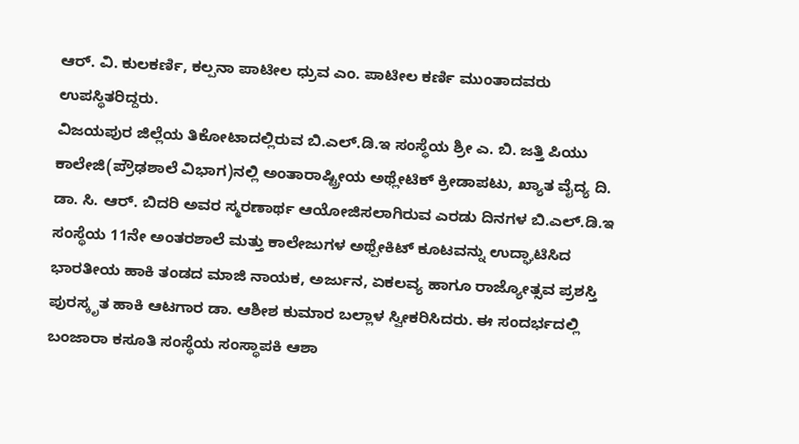ಆರ್. ವಿ. ಕುಲಕರ್ಣಿ, ಕಲ್ಪನಾ ಪಾಟೀಲ ಧ್ರುವ ಎಂ. ಪಾಟೀಲ ಕರ್ಣಿ ಮುಂತಾದವರು ಉಪಸ್ಥಿತರಿದ್ದರು.
ವಿಜಯಪುರ ಜಿಲ್ಲೆಯ ತಿಕೋಟಾದಲ್ಲಿರುವ ಬಿ.ಎಲ್.ಡಿ.ಇ ಸಂಸ್ಥೆಯ ಶ್ರೀ ಎ. ಬಿ. ಜತ್ತಿ ಪಿಯು ಕಾಲೇಜಿ(ಪ್ರೌಢಶಾಲೆ ವಿಭಾಗ)ನಲ್ಲಿ ಅಂತಾರಾಷ್ಟ್ರೀಯ ಅಥ್ಲೇಟಿಕ್ ಕ್ರೀಡಾಪಟು, ಖ್ಯಾತ ವೈದ್ಯ ದಿ. ಡಾ. ಸಿ. ಆರ್. ಬಿದರಿ ಅವರ ಸ್ಮರಣಾರ್ಥ ಆಯೋಜಿಸಲಾಗಿರುವ ಎರಡು ದಿನಗಳ ಬಿ.ಎಲ್.ಡಿ.ಇ ಸಂಸ್ಥೆಯ 11ನೇ ಅಂತರಶಾಲೆ ಮತ್ತು ಕಾಲೇಜುಗಳ ಅಥ್ಪೇಕಿಟ್ ಕೂಟವನ್ನು ಉದ್ಘಾಟಿಸಿದ ಭಾರತೀಯ ಹಾಕಿ ತಂಡದ ಮಾಜಿ ನಾಯಕ, ಅರ್ಜುನ, ಏಕಲವ್ಯ ಹಾಗೂ ರಾಜ್ಯೋತ್ಸವ ಪ್ರಶಸ್ತಿ ಪುರಸ್ಕೃತ ಹಾಕಿ ಆಟಗಾರ ಡಾ. ಆಶೀಶ ಕುಮಾರ ಬಲ್ಲಾಳ ಸ್ವೀಕರಿಸಿದರು. ಈ ಸಂದರ್ಭದಲ್ಲಿ ಬಂಜಾರಾ ಕಸೂತಿ ಸಂಸ್ಥೆಯ ಸಂಸ್ಥಾಪಕಿ ಆಶಾ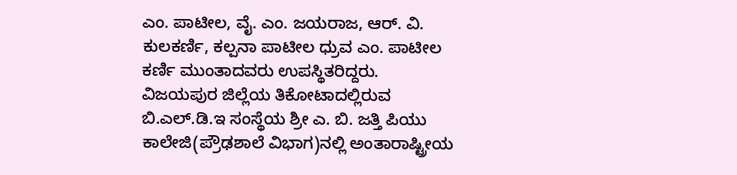ಎಂ. ಪಾಟೀಲ, ವೈ. ಎಂ. ಜಯರಾಜ, ಆರ್. ವಿ. ಕುಲಕರ್ಣಿ, ಕಲ್ಪನಾ ಪಾಟೀಲ ಧ್ರುವ ಎಂ. ಪಾಟೀಲ ಕರ್ಣಿ ಮುಂತಾದವರು ಉಪಸ್ಥಿತರಿದ್ದರು.
ವಿಜಯಪುರ ಜಿಲ್ಲೆಯ ತಿಕೋಟಾದಲ್ಲಿರುವ ಬಿ.ಎಲ್.ಡಿ.ಇ ಸಂಸ್ಥೆಯ ಶ್ರೀ ಎ. ಬಿ. ಜತ್ತಿ ಪಿಯು ಕಾಲೇಜಿ(ಪ್ರೌಢಶಾಲೆ ವಿಭಾಗ)ನಲ್ಲಿ ಅಂತಾರಾಷ್ಟ್ರೀಯ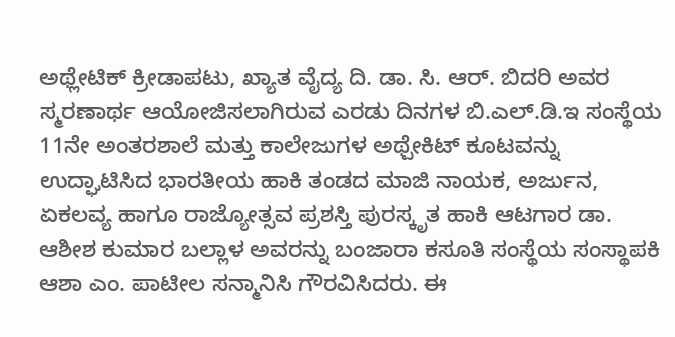ಅಥ್ಲೇಟಿಕ್ ಕ್ರೀಡಾಪಟು, ಖ್ಯಾತ ವೈದ್ಯ ದಿ. ಡಾ. ಸಿ. ಆರ್. ಬಿದರಿ ಅವರ ಸ್ಮರಣಾರ್ಥ ಆಯೋಜಿಸಲಾಗಿರುವ ಎರಡು ದಿನಗಳ ಬಿ.ಎಲ್.ಡಿ.ಇ ಸಂಸ್ಥೆಯ 11ನೇ ಅಂತರಶಾಲೆ ಮತ್ತು ಕಾಲೇಜುಗಳ ಅಥ್ಪೇಕಿಟ್ ಕೂಟವನ್ನು ಉದ್ಘಾಟಿಸಿದ ಭಾರತೀಯ ಹಾಕಿ ತಂಡದ ಮಾಜಿ ನಾಯಕ, ಅರ್ಜುನ, ಏಕಲವ್ಯ ಹಾಗೂ ರಾಜ್ಯೋತ್ಸವ ಪ್ರಶಸ್ತಿ ಪುರಸ್ಕೃತ ಹಾಕಿ ಆಟಗಾರ ಡಾ. ಆಶೀಶ ಕುಮಾರ ಬಲ್ಲಾಳ ಅವರನ್ನು ಬಂಜಾರಾ ಕಸೂತಿ ಸಂಸ್ಥೆಯ ಸಂಸ್ಥಾಪಕಿ ಆಶಾ ಎಂ. ಪಾಟೀಲ ಸನ್ಮಾನಿಸಿ ಗೌರವಿಸಿದರು. ಈ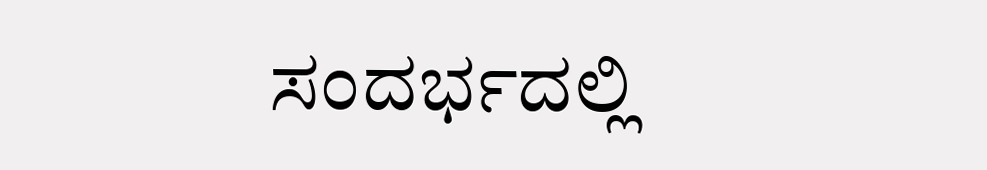ಸಂದರ್ಭದಲ್ಲಿ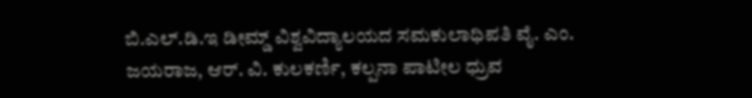ಬಿ.ಎಲ್.ಡಿ.ಇ ಡೀಮ್ಡ್ ವಿಶ್ವವಿದ್ಯಾಲಯದ ಸಮಕುಲಾಧಿಪತಿ ವೈ. ಎಂ. ಜಯರಾಜ, ಆರ್. ವಿ. ಕುಲಕರ್ಣಿ, ಕಲ್ಪನಾ ಪಾಟೀಲ ಧ್ರುವ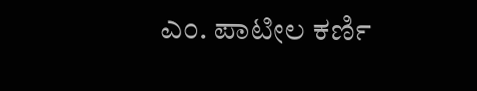ಎಂ. ಪಾಟೀಲ ಕರ್ಣಿ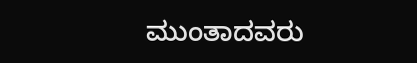ಮುಂತಾದವರು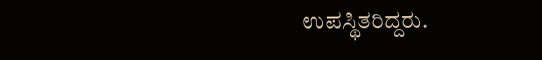ಉಪಸ್ಥಿತರಿದ್ದರು.